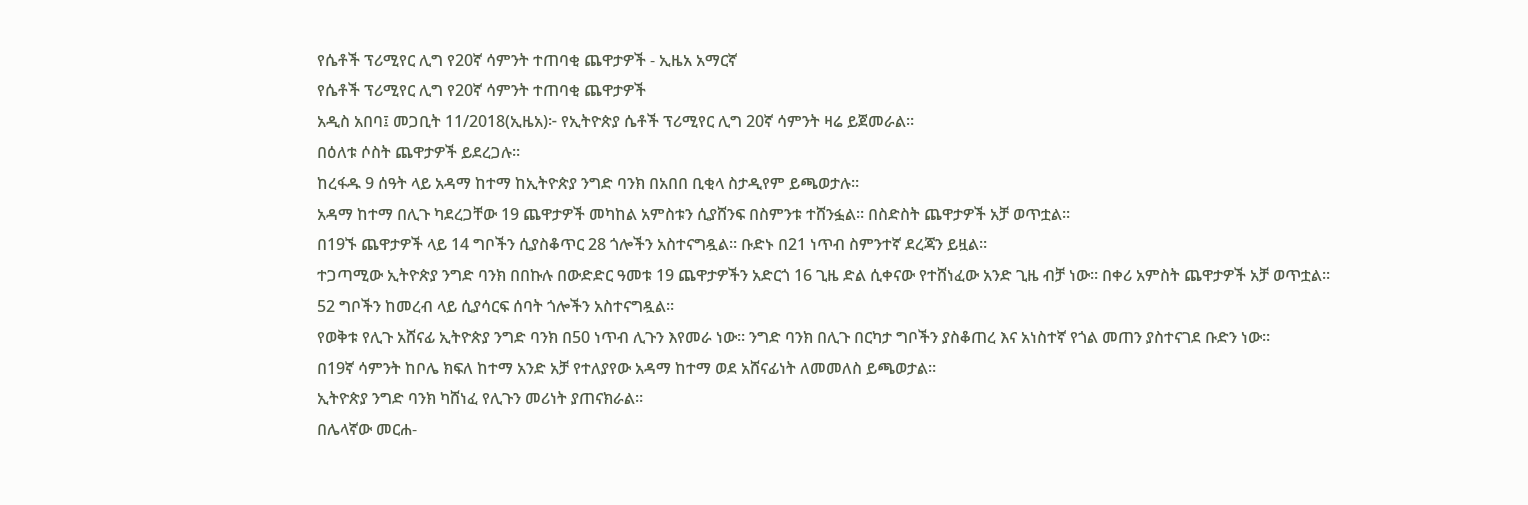የሴቶች ፕሪሚየር ሊግ የ20ኛ ሳምንት ተጠባቂ ጨዋታዎች - ኢዜአ አማርኛ
የሴቶች ፕሪሚየር ሊግ የ20ኛ ሳምንት ተጠባቂ ጨዋታዎች
አዲስ አበባ፤ መጋቢት 11/2018(ኢዜአ)፦ የኢትዮጵያ ሴቶች ፕሪሚየር ሊግ 20ኛ ሳምንት ዛሬ ይጀመራል።
በዕለቱ ሶስት ጨዋታዎች ይደረጋሉ።
ከረፋዱ 9 ሰዓት ላይ አዳማ ከተማ ከኢትዮጵያ ንግድ ባንክ በአበበ ቢቂላ ስታዲየም ይጫወታሉ።
አዳማ ከተማ በሊጉ ካደረጋቸው 19 ጨዋታዎች መካከል አምስቱን ሲያሸንፍ በስምንቱ ተሸንፏል። በስድስት ጨዋታዎች አቻ ወጥቷል።
በ19ኙ ጨዋታዎች ላይ 14 ግቦችን ሲያስቆጥር 28 ጎሎችን አስተናግዷል። ቡድኑ በ21 ነጥብ ስምንተኛ ደረጃን ይዟል።
ተጋጣሚው ኢትዮጵያ ንግድ ባንክ በበኩሉ በውድድር ዓመቱ 19 ጨዋታዎችን አድርጎ 16 ጊዜ ድል ሲቀናው የተሸነፈው አንድ ጊዜ ብቻ ነው። በቀሪ አምስት ጨዋታዎች አቻ ወጥቷል።
52 ግቦችን ከመረብ ላይ ሲያሳርፍ ሰባት ጎሎችን አስተናግዷል።
የወቅቱ የሊጉ አሸናፊ ኢትዮጵያ ንግድ ባንክ በ50 ነጥብ ሊጉን እየመራ ነው። ንግድ ባንክ በሊጉ በርካታ ግቦችን ያስቆጠረ እና አነስተኛ የጎል መጠን ያስተናገደ ቡድን ነው።
በ19ኛ ሳምንት ከቦሌ ክፍለ ከተማ አንድ አቻ የተለያየው አዳማ ከተማ ወደ አሸናፊነት ለመመለስ ይጫወታል።
ኢትዮጵያ ንግድ ባንክ ካሸነፈ የሊጉን መሪነት ያጠናክራል።
በሌላኛው መርሐ-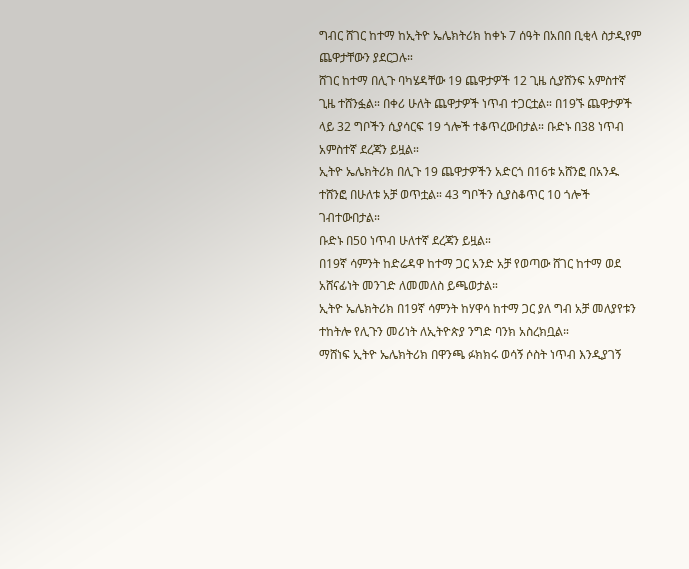ግብር ሸገር ከተማ ከኢትዮ ኤሌክትሪክ ከቀኑ 7 ሰዓት በአበበ ቢቂላ ስታዲየም ጨዋታቸውን ያደርጋሉ።
ሸገር ከተማ በሊጉ ባካሄዳቸው 19 ጨዋታዎች 12 ጊዜ ሲያሸንፍ አምስተኛ ጊዜ ተሸንፏል። በቀሪ ሁለት ጨዋታዎች ነጥብ ተጋርቷል። በ19ኙ ጨዋታዎች ላይ 32 ግቦችን ሲያሳርፍ 19 ጎሎች ተቆጥረውበታል። ቡድኑ በ38 ነጥብ አምስተኛ ደረጃን ይዟል።
ኢትዮ ኤሌክትሪክ በሊጉ 19 ጨዋታዎችን አድርጎ በ16ቱ አሸንፎ በአንዱ ተሸንፎ በሁለቱ አቻ ወጥቷል። 43 ግቦችን ሲያስቆጥር 10 ጎሎች ገብተውበታል።
ቡድኑ በ50 ነጥብ ሁለተኛ ደረጃን ይዟል።
በ19ኛ ሳምንት ከድሬዳዋ ከተማ ጋር አንድ አቻ የወጣው ሸገር ከተማ ወደ አሸናፊነት መንገድ ለመመለስ ይጫወታል።
ኢትዮ ኤሌክትሪክ በ19ኛ ሳምንት ከሃዋሳ ከተማ ጋር ያለ ግብ አቻ መለያየቱን ተከትሎ የሊጉን መሪነት ለኢትዮጵያ ንግድ ባንክ አስረክቧል።
ማሸነፍ ኢትዮ ኤሌክትሪክ በዋንጫ ፉክክሩ ወሳኝ ሶስት ነጥብ እንዲያገኝ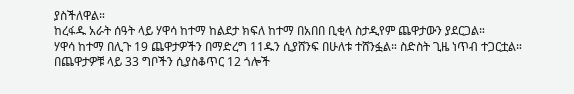ያስችለዋል።
ከረፋዱ አራት ሰዓት ላይ ሃዋሳ ከተማ ከልደታ ክፍለ ከተማ በአበበ ቢቂላ ስታዲየም ጨዋታውን ያደርጋል።
ሃዋሳ ከተማ በሊጉ 19 ጨዋታዎችን በማድረግ 11ዱን ሲያሸንፍ በሁለቱ ተሸንፏል። ስድስት ጊዜ ነጥብ ተጋርቷል። በጨዋታዎቹ ላይ 33 ግቦችን ሲያስቆጥር 12 ጎሎች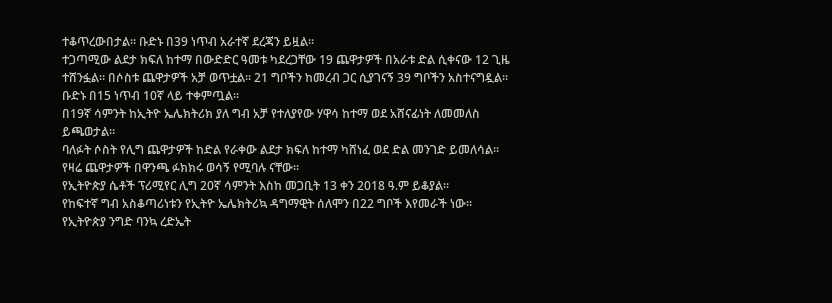ተቆጥረውበታል። ቡድኑ በ39 ነጥብ አራተኛ ደረጃን ይዟል።
ተጋጣሚው ልደታ ክፍለ ከተማ በውድድር ዓመቱ ካደረጋቸው 19 ጨዋታዎች በአራቱ ድል ሲቀናው 12 ጊዜ ተሸንፏል። በሶስቱ ጨዋታዎች አቻ ወጥቷል። 21 ግቦችን ከመረብ ጋር ሲያገናኝ 39 ግቦችን አስተናግዷል። ቡድኑ በ15 ነጥብ 10ኛ ላይ ተቀምጧል።
በ19ኛ ሳምንት ከኢትዮ ኤሌክትሪክ ያለ ግብ አቻ የተለያየው ሃዋሳ ከተማ ወደ አሸናፊነት ለመመለስ ይጫወታል።
ባለፉት ሶስት የሊግ ጨዋታዎች ከድል የራቀው ልደታ ክፍለ ከተማ ካሸነፈ ወደ ድል መንገድ ይመለሳል።
የዛሬ ጨዋታዎች በዋንጫ ፉክክሩ ወሳኝ የሚባሉ ናቸው።
የኢትዮጵያ ሴቶች ፕሪሚየር ሊግ 20ኛ ሳምንት እስከ መጋቢት 13 ቀን 2018 ዓ.ም ይቆያል።
የከፍተኛ ግብ አስቆጣሪነቱን የኢትዮ ኤሌክትሪኳ ዳግማዊት ሰለሞን በ22 ግቦች እየመራች ነው። የኢትዮጵያ ንግድ ባንኳ ረድኤት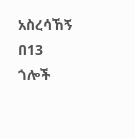አስረሳኸኝ በ13 ጎሎች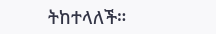ትከተላለች።